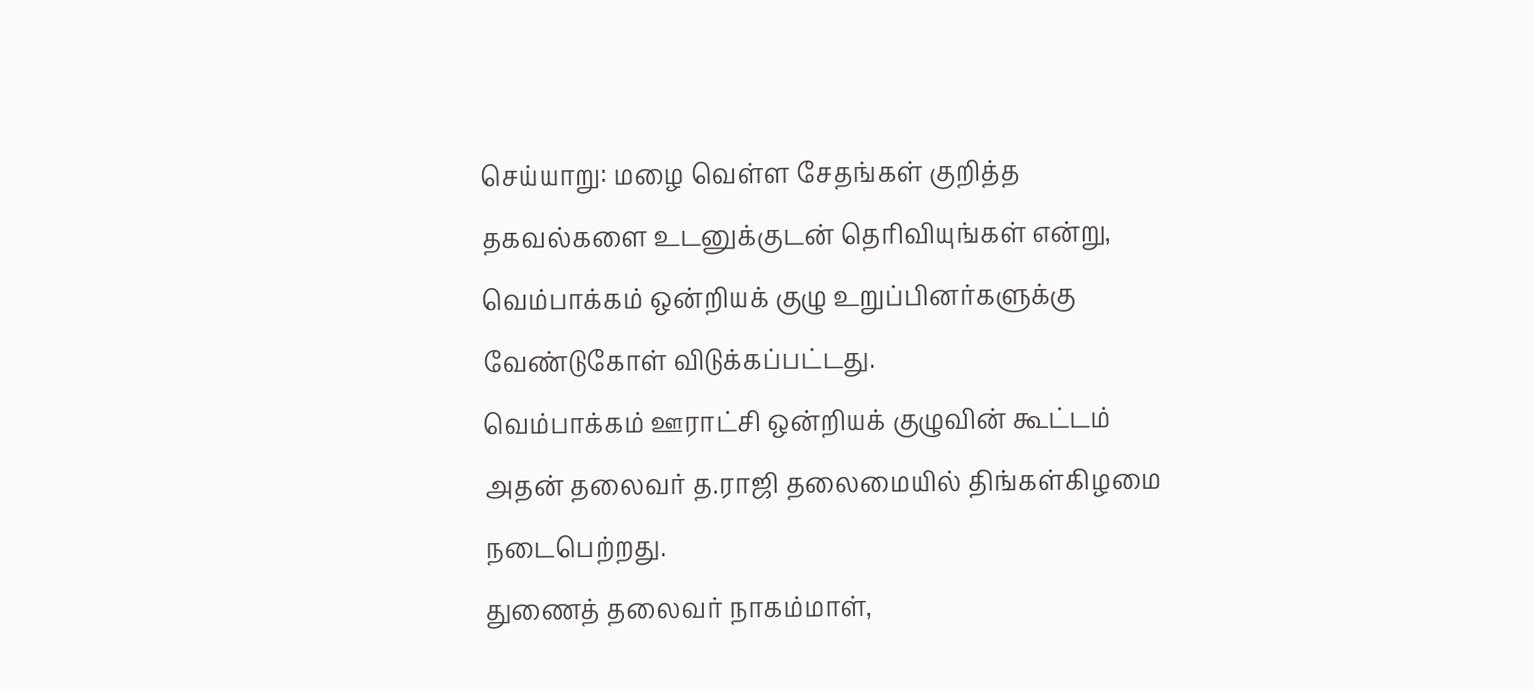செய்யாறு: மழை வெள்ள சேதங்கள் குறித்த தகவல்களை உடனுக்குடன் தெரிவியுங்கள் என்று, வெம்பாக்கம் ஒன்றியக் குழு உறுப்பினர்களுக்கு வேண்டுகோள் விடுக்கப்பட்டது.
வெம்பாக்கம் ஊராட்சி ஒன்றியக் குழுவின் கூட்டம் அதன் தலைவர் த.ராஜி தலைமையில் திங்கள்கிழமை நடைபெற்றது.
துணைத் தலைவர் நாகம்மாள்,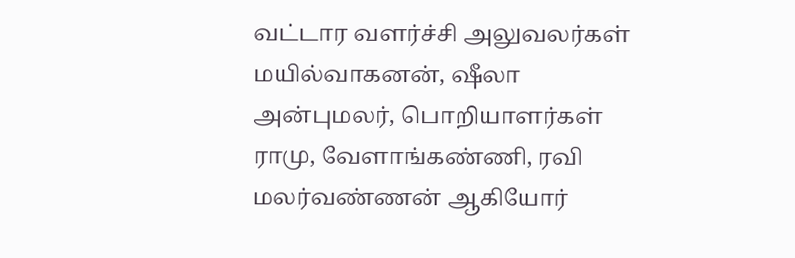வட்டார வளர்ச்சி அலுவலர்கள் மயில்வாகனன், ஷீலா அன்புமலர், பொறியாளர்கள் ராமு, வேளாங்கண்ணி, ரவி மலர்வண்ணன் ஆகியோர்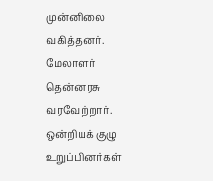முன்னிலை வகித்தனர். மேலாளர் தென்னரசு வரவேற்றார்.
ஒன்றியக் குழு உறுப்பினர்கள்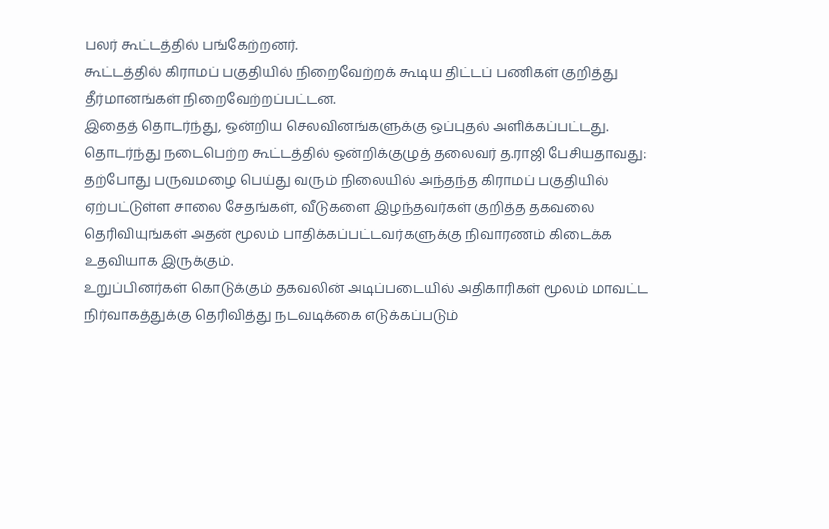பலர் கூட்டத்தில் பங்கேற்றனர்.
கூட்டத்தில் கிராமப் பகுதியில் நிறைவேற்றக் கூடிய திட்டப் பணிகள் குறித்து தீர்மானங்கள் நிறைவேற்றப்பட்டன.
இதைத் தொடர்ந்து, ஒன்றிய செலவினங்களுக்கு ஒப்புதல் அளிக்கப்பட்டது.
தொடர்ந்து நடைபெற்ற கூட்டத்தில் ஒன்றிக்குழுத் தலைவர் த.ராஜி பேசியதாவது:
தற்போது பருவமழை பெய்து வரும் நிலையில் அந்தந்த கிராமப் பகுதியில் ஏற்பட்டுள்ள சாலை சேதங்கள், வீடுகளை இழந்தவர்கள் குறித்த தகவலை தெரிவியுங்கள் அதன் மூலம் பாதிக்கப்பட்டவர்களுக்கு நிவாரணம் கிடைக்க உதவியாக இருக்கும்.
உறுப்பினர்கள் கொடுக்கும் தகவலின் அடிப்படையில் அதிகாரிகள் மூலம் மாவட்ட நிர்வாகத்துக்கு தெரிவித்து நடவடிக்கை எடுக்கப்படும்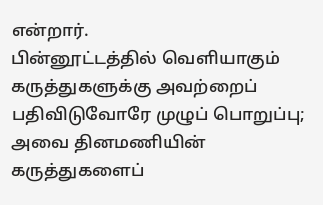என்றார்.
பின்னூட்டத்தில் வெளியாகும் கருத்துகளுக்கு அவற்றைப் பதிவிடுவோரே முழுப் பொறுப்பு; அவை தினமணியின் கருத்துகளைப்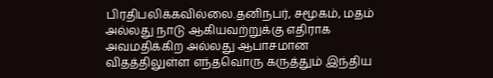பிரதிபலிக்கவில்லை.தனிநபர், சமூகம், மதம் அல்லது நாடு ஆகியவற்றுக்கு எதிராக அவமதிக்கிற அல்லது ஆபாசமான விதத்திலுள்ள எந்தவொரு கருத்தும் இந்திய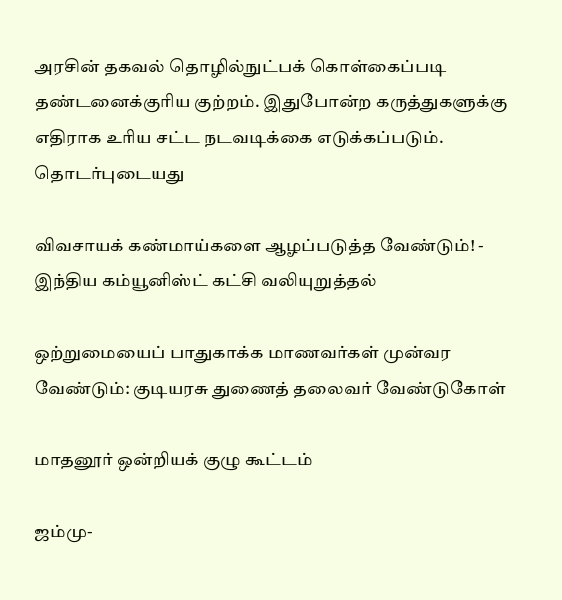அரசின் தகவல் தொழில்நுட்பக் கொள்கைப்படி தண்டனைக்குரிய குற்றம். இதுபோன்ற கருத்துகளுக்கு எதிராக உரிய சட்ட நடவடிக்கை எடுக்கப்படும்.
தொடர்புடையது

விவசாயக் கண்மாய்களை ஆழப்படுத்த வேண்டும்! - இந்திய கம்யூனிஸ்ட் கட்சி வலியுறுத்தல்

ஒற்றுமையைப் பாதுகாக்க மாணவர்கள் முன்வர வேண்டும்: குடியரசு துணைத் தலைவர் வேண்டுகோள்

மாதனூர் ஒன்றியக் குழு கூட்டம்

ஜம்மு-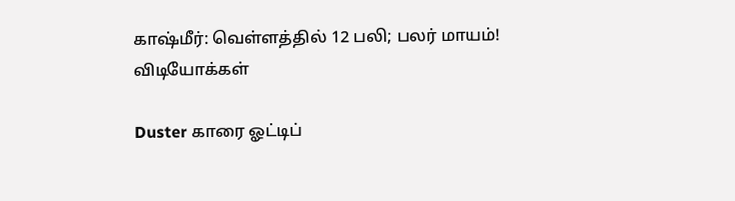காஷ்மீர்: வெள்ளத்தில் 12 பலி; பலர் மாயம்!
விடியோக்கள்

Duster காரை ஓட்டிப்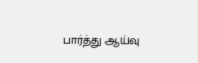பார்த்து ஆய்வு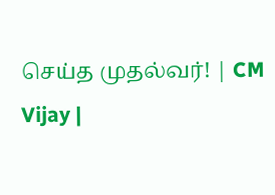செய்த முதல்வர்! | CM Vijay |